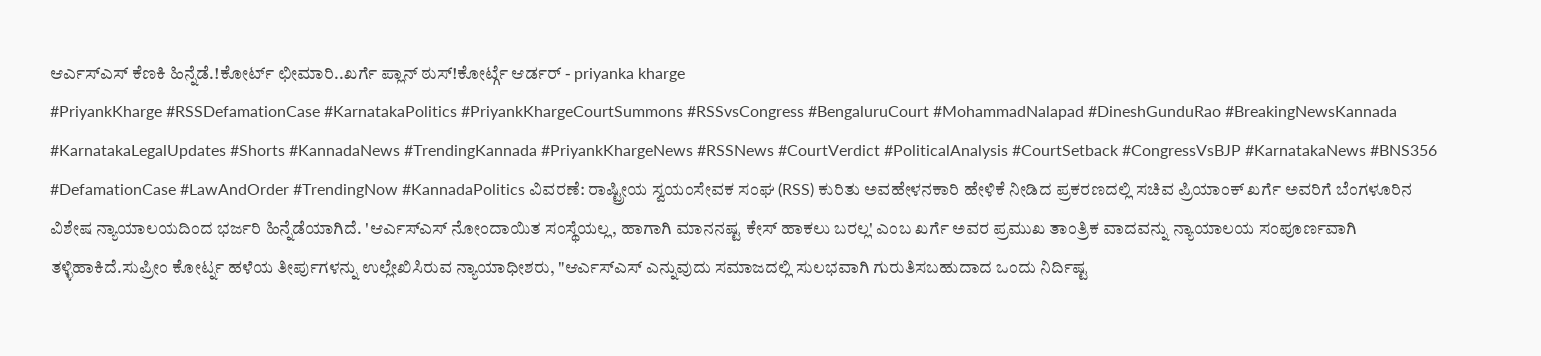ಆರ್ಎಸ್ಎಸ್ ಕೆಣಕಿ ಹಿನ್ನೆಡೆ.!ಕೋರ್ಟ್ ಛೀಮಾರಿ..ಖರ್ಗೆ ಪ್ಲಾನ್ ಠುಸ್!ಕೋರ್ಟ್ಗೆ ಆರ್ಡರ್ - priyanka kharge
#PriyankKharge #RSSDefamationCase #KarnatakaPolitics #PriyankKhargeCourtSummons #RSSvsCongress #BengaluruCourt #MohammadNalapad #DineshGunduRao #BreakingNewsKannada #KarnatakaLegalUpdates #Shorts #KannadaNews #TrendingKannada #PriyankKhargeNews #RSSNews #CourtVerdict #PoliticalAnalysis #CourtSetback #CongressVsBJP #KarnatakaNews #BNS356 #DefamationCase #LawAndOrder #TrendingNow #KannadaPolitics ವಿವರಣೆ: ರಾಷ್ಟ್ರೀಯ ಸ್ವಯಂಸೇವಕ ಸಂಘ (RSS) ಕುರಿತು ಅವಹೇಳನಕಾರಿ ಹೇಳಿಕೆ ನೀಡಿದ ಪ್ರಕರಣದಲ್ಲಿ ಸಚಿವ ಪ್ರಿಯಾಂಕ್ ಖರ್ಗೆ ಅವರಿಗೆ ಬೆಂಗಳೂರಿನ ವಿಶೇಷ ನ್ಯಾಯಾಲಯದಿಂದ ಭರ್ಜರಿ ಹಿನ್ನೆಡೆಯಾಗಿದೆ. 'ಆರ್ಎಸ್ಎಸ್ ನೋಂದಾಯಿತ ಸಂಸ್ಥೆಯಲ್ಲ, ಹಾಗಾಗಿ ಮಾನನಷ್ಟ ಕೇಸ್ ಹಾಕಲು ಬರಲ್ಲ' ಎಂಬ ಖರ್ಗೆ ಅವರ ಪ್ರಮುಖ ತಾಂತ್ರಿಕ ವಾದವನ್ನು ನ್ಯಾಯಾಲಯ ಸಂಪೂರ್ಣವಾಗಿ ತಳ್ಳಿಹಾಕಿದೆ.ಸುಪ್ರೀಂ ಕೋರ್ಟ್ನ ಹಳೆಯ ತೀರ್ಪುಗಳನ್ನು ಉಲ್ಲೇಖಿಸಿರುವ ನ್ಯಾಯಾಧೀಶರು, "ಆರ್ಎಸ್ಎಸ್ ಎನ್ನುವುದು ಸಮಾಜದಲ್ಲಿ ಸುಲಭವಾಗಿ ಗುರುತಿಸಬಹುದಾದ ಒಂದು ನಿರ್ದಿಷ್ಟ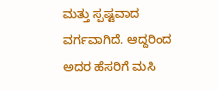ಮತ್ತು ಸ್ಪಷ್ಟವಾದ ವರ್ಗವಾಗಿದೆ. ಆದ್ದರಿಂದ ಅದರ ಹೆಸರಿಗೆ ಮಸಿ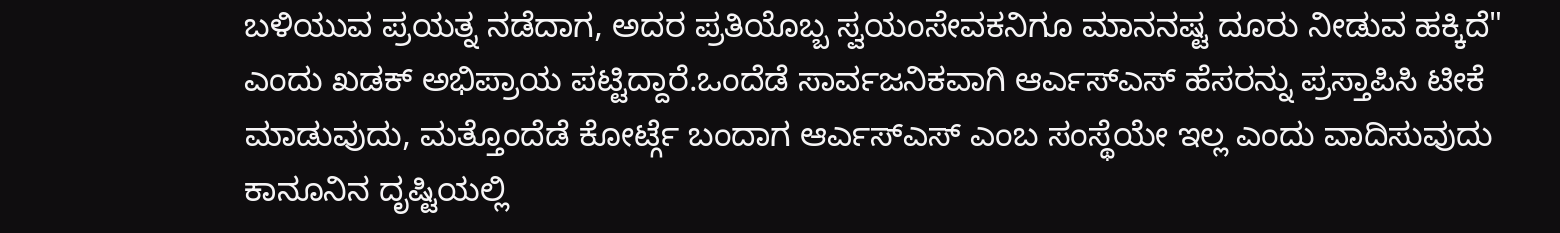ಬಳಿಯುವ ಪ್ರಯತ್ನ ನಡೆದಾಗ, ಅದರ ಪ್ರತಿಯೊಬ್ಬ ಸ್ವಯಂಸೇವಕನಿಗೂ ಮಾನನಷ್ಟ ದೂರು ನೀಡುವ ಹಕ್ಕಿದೆ" ಎಂದು ಖಡಕ್ ಅಭಿಪ್ರಾಯ ಪಟ್ಟಿದ್ದಾರೆ.ಒಂದೆಡೆ ಸಾರ್ವಜನಿಕವಾಗಿ ಆರ್ಎಸ್ಎಸ್ ಹೆಸರನ್ನು ಪ್ರಸ್ತಾಪಿಸಿ ಟೀಕೆ ಮಾಡುವುದು, ಮತ್ತೊಂದೆಡೆ ಕೋರ್ಟ್ಗೆ ಬಂದಾಗ ಆರ್ಎಸ್ಎಸ್ ಎಂಬ ಸಂಸ್ಥೆಯೇ ಇಲ್ಲ ಎಂದು ವಾದಿಸುವುದು ಕಾನೂನಿನ ದೃಷ್ಟಿಯಲ್ಲಿ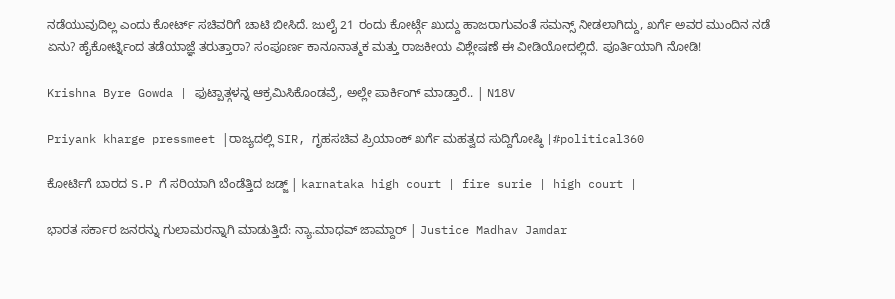ನಡೆಯುವುದಿಲ್ಲ ಎಂದು ಕೋರ್ಟ್ ಸಚಿವರಿಗೆ ಚಾಟಿ ಬೀಸಿದೆ. ಜುಲೈ 21 ರಂದು ಕೋರ್ಟ್ಗೆ ಖುದ್ದು ಹಾಜರಾಗುವಂತೆ ಸಮನ್ಸ್ ನೀಡಲಾಗಿದ್ದು, ಖರ್ಗೆ ಅವರ ಮುಂದಿನ ನಡೆ ಏನು? ಹೈಕೋರ್ಟ್ನಿಂದ ತಡೆಯಾಜ್ಞೆ ತರುತ್ತಾರಾ? ಸಂಪೂರ್ಣ ಕಾನೂನಾತ್ಮಕ ಮತ್ತು ರಾಜಕೀಯ ವಿಶ್ಲೇಷಣೆ ಈ ವೀಡಿಯೋದಲ್ಲಿದೆ. ಪೂರ್ತಿಯಾಗಿ ನೋಡಿ!

Krishna Byre Gowda | ಫುಟ್ಪಾತ್ಗಳನ್ನ ಆಕ್ರಮಿಸಿಕೊಂಡವ್ರೆ, ಅಲ್ಲೇ ಪಾರ್ಕಿಂಗ್ ಮಾಡ್ತಾರೆ.. | N18V

Priyank kharge pressmeet |ರಾಜ್ಯದಲ್ಲಿ SIR, ಗೃಹಸಚಿವ ಪ್ರಿಯಾಂಕ್ ಖರ್ಗೆ ಮಹತ್ವದ ಸುದ್ದಿಗೋಷ್ಠಿ |#political360

ಕೋರ್ಟಿಗೆ ಬಾರದ S.P ಗೆ ಸರಿಯಾಗಿ ಬೆಂಡೆತ್ತಿದ ಜಡ್ಜ್ | karnataka high court | fire surie | high court |

ಭಾರತ ಸರ್ಕಾರ ಜನರನ್ನು ಗುಲಾಮರನ್ನಾಗಿ ಮಾಡುತ್ತಿದೆ: ನ್ಯಾ.ಮಾಧವ್ ಜಾಮ್ದಾರ್ | Justice Madhav Jamdar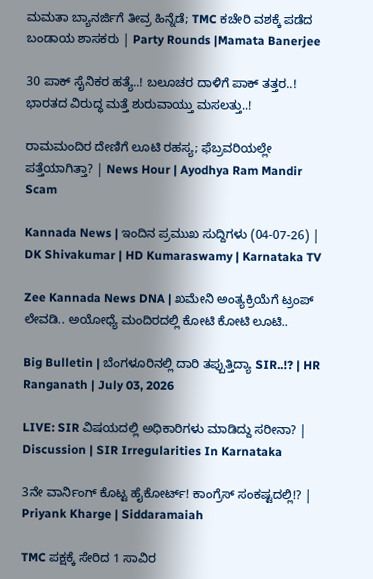ಮಮತಾ ಬ್ಯಾನರ್ಜಿಗೆ ತೀವ್ರ ಹಿನ್ನೆಡೆ; TMC ಕಚೇರಿ ವಶಕ್ಕೆ ಪಡೆದ ಬಂಡಾಯ ಶಾಸಕರು | Party Rounds |Mamata Banerjee

30 ಪಾಕ್ ಸೈನಿಕರ ಹತ್ಯೆ..! ಬಲೂಚರ ದಾಳಿಗೆ ಪಾಕ್ ತತ್ತರ..! ಭಾರತದ ವಿರುದ್ಧ ಮತ್ತೆ ಶುರುವಾಯ್ತು ಮಸಲತ್ತು..!

ರಾಮಮಂದಿರ ದೇಣಿಗೆ ಲೂಟಿ ರಹಸ್ಯ; ಫೆಬ್ರವರಿಯಲ್ಲೇ ಪತ್ತೆಯಾಗಿತ್ತಾ? | News Hour | Ayodhya Ram Mandir Scam

Kannada News | ಇಂದಿನ ಪ್ರಮುಖ ಸುದ್ದಿಗಳು (04-07-26) | DK Shivakumar | HD Kumaraswamy | Karnataka TV

Zee Kannada News DNA | ಖಮೇನಿ ಅಂತ್ಯಕ್ರಿಯೆಗೆ ಟ್ರಂಪ್ ಲೇವಡಿ.. ಅಯೋಧ್ಯೆ ಮಂದಿರದಲ್ಲಿ ಕೋಟಿ ಕೋಟಿ ಲೂಟಿ..

Big Bulletin | ಬೆಂಗಳೂರಿನಲ್ಲಿ ದಾರಿ ತಪ್ಪುತ್ತಿದ್ಯಾ SIR..!? | HR Ranganath | July 03, 2026

LIVE: SIR ವಿಷಯದಲ್ಲಿ ಅಧಿಕಾರಿಗಳು ಮಾಡಿದ್ದು ಸರೀನಾ? | Discussion | SIR Irregularities In Karnataka

3ನೇ ವಾರ್ನಿಂಗ್ ಕೊಟ್ಟ ಹೈಕೋರ್ಟ್! ಕಾಂಗ್ರೆಸ್ ಸಂಕಷ್ಟದಲ್ಲಿ!? | Priyank Kharge | Siddaramaiah

TMC ಪಕ್ಷಕ್ಕೆ ಸೇರಿದ 1 ಸಾವಿರ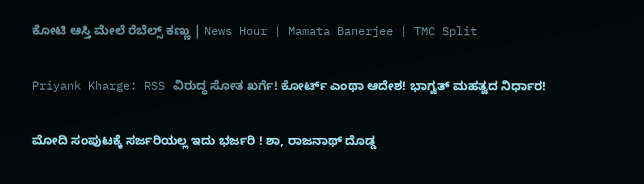ಕೋಟಿ ಆಸ್ತಿ ಮೇಲೆ ರೆಬೆಲ್ಸ್ ಕಣ್ಣು | News Hour | Mamata Banerjee | TMC Split

Priyank Kharge: RSS ವಿರುದ್ಧ ಸೋತ ಖರ್ಗೆ! ಕೋರ್ಟ್ ಎಂಥಾ ಆದೇಶ! ಭಾಗ್ವತ್ ಮಹತ್ವದ ನಿರ್ಧಾರ!

ಮೋದಿ ಸಂಪುಟಕ್ಕೆ ಸರ್ಜರಿಯಲ್ಲ ಇದು ಭರ್ಜರಿ ! ಶಾ, ರಾಜನಾಥ್ ದೊಡ್ಡ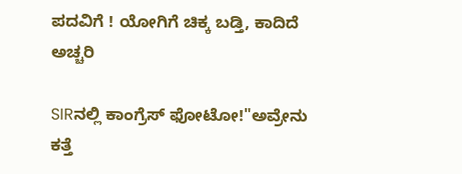ಪದವಿಗೆ ! ಯೋಗಿಗೆ ಚಿಕ್ಕ ಬಡ್ತಿ, ಕಾದಿದೆ ಅಚ್ಚರಿ

SIRನಲ್ಲಿ ಕಾಂಗ್ರೆಸ್ ಫೋಟೋ!"ಅವ್ರೇನು ಕತ್ತೆ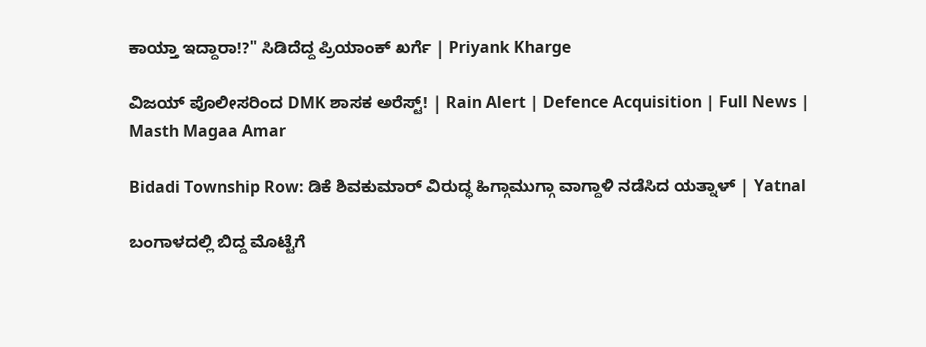ಕಾಯ್ತಾ ಇದ್ದಾರಾ!?" ಸಿಡಿದೆದ್ದ ಪ್ರಿಯಾಂಕ್ ಖರ್ಗೆ | Priyank Kharge

ವಿಜಯ್ ಪೊಲೀಸರಿಂದ DMK ಶಾಸಕ ಅರೆಸ್ಟ್! | Rain Alert | Defence Acquisition | Full News | Masth Magaa Amar

Bidadi Township Row: ಡಿಕೆ ಶಿವಕುಮಾರ್ ವಿರುದ್ಧ ಹಿಗ್ಗಾಮುಗ್ಗಾ ವಾಗ್ದಾಳಿ ನಡೆಸಿದ ಯತ್ನಾಳ್ | Yatnal

ಬಂಗಾಳದಲ್ಲಿ ಬಿದ್ದ ಮೊಟ್ಟೆಗೆ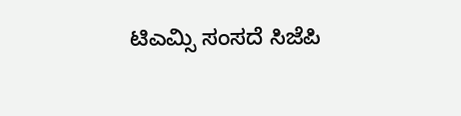ಟಿಎಮ್ಸಿ ಸಂಸದೆ ಸಿಜೆಪಿ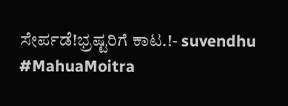ಸೇರ್ಪಡೆ!ಭ್ರಷ್ಟರಿಗೆ ಕಾಟ.!- suvendhu #MahuaMoitra